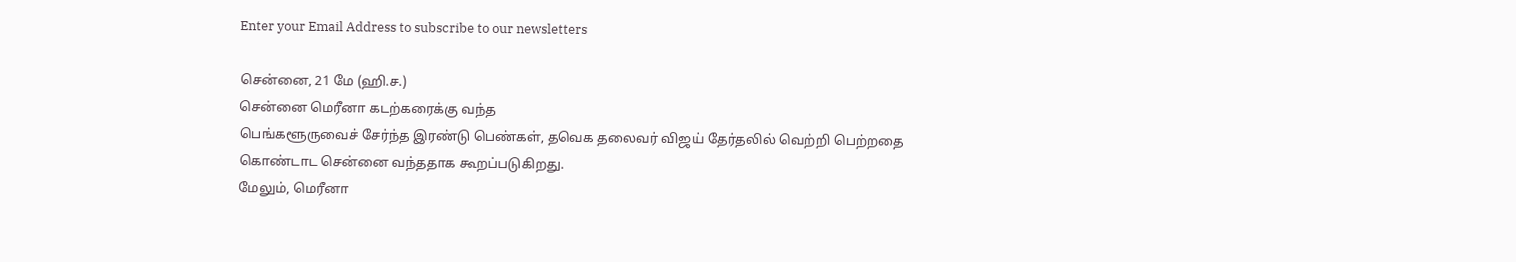Enter your Email Address to subscribe to our newsletters

சென்னை, 21 மே (ஹி.ச.)
சென்னை மெரீனா கடற்கரைக்கு வந்த
பெங்களூருவைச் சேர்ந்த இரண்டு பெண்கள், தவெக தலைவர் விஜய் தேர்தலில் வெற்றி பெற்றதை கொண்டாட சென்னை வந்ததாக கூறப்படுகிறது.
மேலும், மெரீனா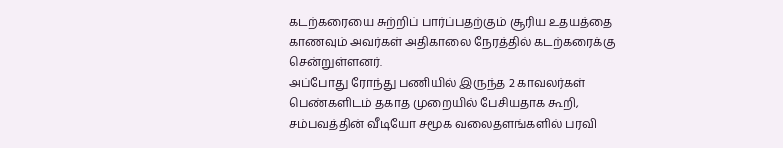கடற்கரையை சுற்றிப் பார்ப்பதற்கும் சூரிய உதயத்தை காணவும் அவர்கள் அதிகாலை நேரத்தில் கடற்கரைக்கு சென்றுள்ளனர்.
அப்போது ரோந்து பணியில் இருந்த 2 காவலர்கள் பெண்களிடம் தகாத முறையில் பேசியதாக கூறி, சம்பவத்தின் வீடியோ சமூக வலைதளங்களில் பரவி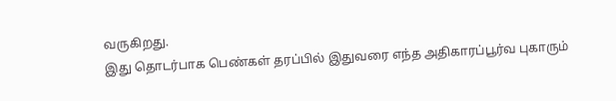வருகிறது.
இது தொடர்பாக பெண்கள் தரப்பில் இதுவரை எந்த அதிகாரப்பூர்வ புகாரும்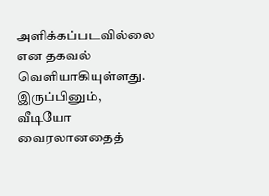அளிக்கப்படவில்லை என தகவல் வெளியாகியுள்ளது.
இருப்பினும், வீடியோ வைரலானதைத்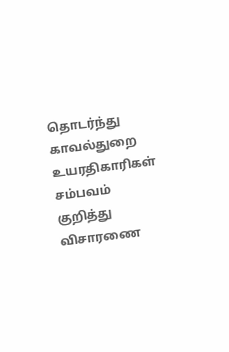தொடர்ந்து காவல்துறை உயரதிகாரிகள் சம்பவம் குறித்து விசாரணை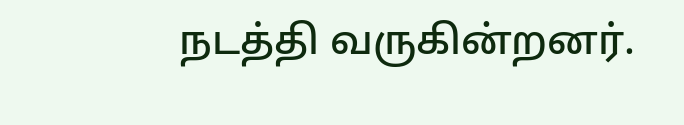நடத்தி வருகின்றனர்.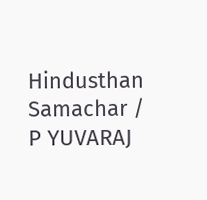Hindusthan Samachar / P YUVARAJ